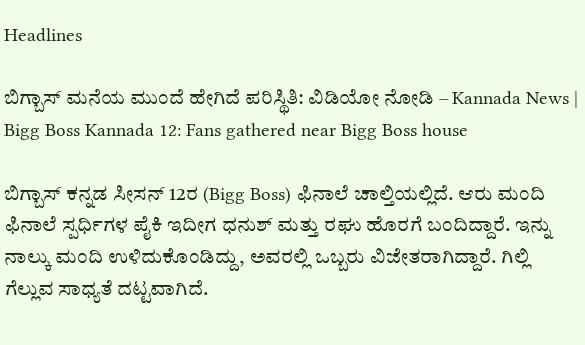Headlines

ಬಿಗ್ಬಾಸ್ ಮನೆಯ ಮುಂದೆ ಹೇಗಿದೆ ಪರಿಸ್ಥಿತಿ: ವಿಡಿಯೋ ನೋಡಿ – Kannada News | Bigg Boss Kannada 12: Fans gathered near Bigg Boss house

ಬಿಗ್ಬಾಸ್ ಕನ್ನಡ ಸೀಸನ್ 12ರ (Bigg Boss) ಫಿನಾಲೆ ಚಾಲ್ತಿಯಲ್ಲಿದೆ. ಆರು ಮಂದಿ ಫಿನಾಲೆ ಸ್ಪರ್ಧಿಗಳ ಪೈಕಿ ಇದೀಗ ಧನುಶ್ ಮತ್ತು ರಘು ಹೊರಗೆ ಬಂದಿದ್ದಾರೆ. ಇನ್ನು ನಾಲ್ಕು ಮಂದಿ ಉಳಿದುಕೊಂಡಿದ್ದು, ಅವರಲ್ಲಿ ಒಬ್ಬರು ವಿಜೇತರಾಗಿದ್ದಾರೆ. ಗಿಲ್ಲಿ ಗೆಲ್ಲುವ ಸಾಧ್ಯತೆ ದಟ್ಟವಾಗಿದೆ.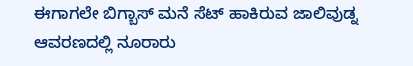ಈಗಾಗಲೇ ಬಿಗ್ಬಾಸ್ ಮನೆ ಸೆಟ್ ಹಾಕಿರುವ ಜಾಲಿವುಡ್ನ ಆವರಣದಲ್ಲಿ ನೂರಾರು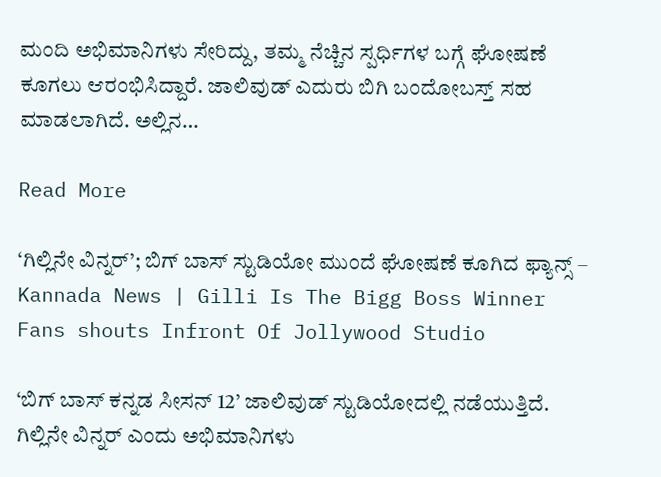ಮಂದಿ ಅಭಿಮಾನಿಗಳು ಸೇರಿದ್ದು, ತಮ್ಮ ನೆಚ್ಚಿನ ಸ್ಪರ್ಧಿಗಳ ಬಗ್ಗೆ ಘೋಷಣೆ ಕೂಗಲು ಆರಂಭಿಸಿದ್ದಾರೆ. ಜಾಲಿವುಡ್ ಎದುರು ಬಿಗಿ ಬಂದೋಬಸ್ತ್ ಸಹ ಮಾಡಲಾಗಿದೆ. ಅಲ್ಲಿನ…

Read More

‘ಗಿಲ್ಲಿನೇ ವಿನ್ನರ್’; ಬಿಗ್ ಬಾಸ್ ಸ್ಟುಡಿಯೋ ಮುಂದೆ ಘೋಷಣೆ ಕೂಗಿದ ಫ್ಯಾನ್ಸ್ – Kannada News | Gilli Is The Bigg Boss Winner Fans shouts Infront Of Jollywood Studio

‘ಬಿಗ್ ಬಾಸ್ ಕನ್ನಡ ಸೀಸನ್ 12’ ಜಾಲಿವುಡ್ ಸ್ಟುಡಿಯೋದಲ್ಲಿ ನಡೆಯುತ್ತಿದೆ. ಗಿಲ್ಲಿನೇ ವಿನ್ನರ್ ಎಂದು ಅಭಿಮಾನಿಗಳು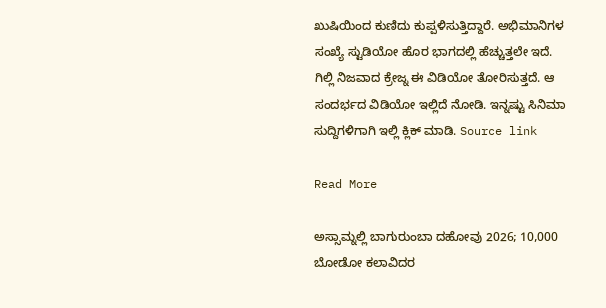ಖುಷಿಯಿಂದ ಕುಣಿದು ಕುಪ್ಪಳಿಸುತ್ತಿದ್ದಾರೆ. ಅಭಿಮಾನಿಗಳ ಸಂಖ್ಯೆ ಸ್ಟುಡಿಯೋ ಹೊರ ಭಾಗದಲ್ಲಿ ಹೆಚ್ಚುತ್ತಲೇ ಇದೆ. ಗಿಲ್ಲಿ ನಿಜವಾದ ಕ್ರೇಜ್ನ ಈ ವಿಡಿಯೋ ತೋರಿಸುತ್ತದೆ. ಆ ಸಂದರ್ಭದ ವಿಡಿಯೋ ಇಲ್ಲಿದೆ ನೋಡಿ. ಇನ್ನಷ್ಟು ಸಿನಿಮಾ ಸುದ್ದಿಗಳಿಗಾಗಿ ಇಲ್ಲಿ ಕ್ಲಿಕ್ ಮಾಡಿ. Source link

Read More

ಅಸ್ಸಾಮ್ನಲ್ಲಿ ಬಾಗುರುಂಬಾ ದಹೋವು 2026; 10,000 ಬೋಡೋ ಕಲಾವಿದರ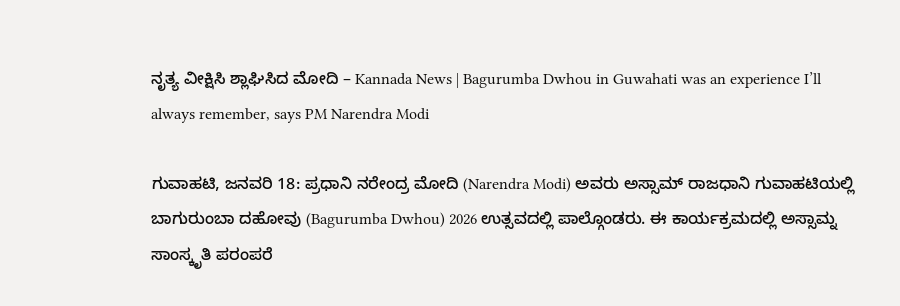ನೃತ್ಯ ವೀಕ್ಷಿಸಿ ಶ್ಲಾಘಿಸಿದ ಮೋದಿ – Kannada News | Bagurumba Dwhou in Guwahati was an experience I’ll always remember, says PM Narendra Modi

ಗುವಾಹಟಿ, ಜನವರಿ 18: ಪ್ರಧಾನಿ ನರೇಂದ್ರ ಮೋದಿ (Narendra Modi) ಅವರು ಅಸ್ಸಾಮ್ ರಾಜಧಾನಿ ಗುವಾಹಟಿಯಲ್ಲಿ ಬಾಗುರುಂಬಾ ದಹೋವು (Bagurumba Dwhou) 2026 ಉತ್ಸವದಲ್ಲಿ ಪಾಲ್ಗೊಂಡರು. ಈ ಕಾರ್ಯಕ್ರಮದಲ್ಲಿ ಅಸ್ಸಾಮ್ನ ಸಾಂಸ್ಕೃತಿ ಪರಂಪರೆ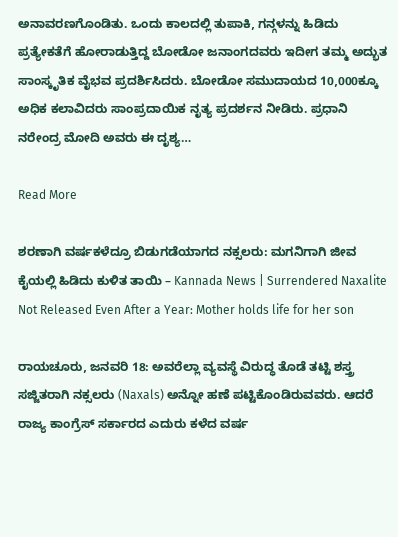ಅನಾವರಣಗೊಂಡಿತು. ಒಂದು ಕಾಲದಲ್ಲಿ ತುಪಾಕಿ, ಗನ್ಗಳನ್ನು ಹಿಡಿದು ಪ್ರತ್ಯೇಕತೆಗೆ ಹೋರಾಡುತ್ತಿದ್ದ ಬೋಡೋ ಜನಾಂಗದವರು ಇದೀಗ ತಮ್ಮ ಅದ್ಭುತ ಸಾಂಸ್ಕೃತಿಕ ವೈಭವ ಪ್ರದರ್ಶಿಸಿದರು. ಬೋಡೋ ಸಮುದಾಯದ 10,000ಕ್ಕೂ ಅಧಿಕ ಕಲಾವಿದರು ಸಾಂಪ್ರದಾಯಿಕ ನೃತ್ಯ ಪ್ರದರ್ಶನ ನೀಡಿರು. ಪ್ರಧಾನಿ ನರೇಂದ್ರ ಮೋದಿ ಅವರು ಈ ದೃಶ್ಯ…

Read More

ಶರಣಾಗಿ ವರ್ಷಕಳೆದ್ರೂ ಬಿಡುಗಡೆಯಾಗದ ನಕ್ಸಲರು: ಮಗನಿಗಾಗಿ ಜೀವ ಕೈಯಲ್ಲಿ ಹಿಡಿದು ಕುಳಿತ ತಾಯಿ – Kannada News | Surrendered Naxalite Not Released Even After a Year: Mother holds life for her son

ರಾಯಚೂರು, ಜನವರಿ 18: ಅವರೆಲ್ಲಾ ವ್ಯವಸ್ಥೆ ವಿರುದ್ಧ ತೊಡೆ ತಟ್ಟಿ ಶಸ್ತ್ರ ಸಜ್ಜಿತರಾಗಿ ನಕ್ಸಲರು (Naxals) ಅನ್ನೋ ಹಣೆ ಪಟ್ಟಿಕೊಂಡಿರುವವರು. ಆದರೆ ರಾಜ್ಯ ಕಾಂಗ್ರೆಸ್ ಸರ್ಕಾರದ ಎದುರು ಕಳೆದ ವರ್ಷ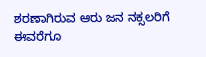ಶರಣಾಗಿರುವ ಆರು ಜನ ನಕ್ಸಲರಿಗೆ ಈವರೆಗೂ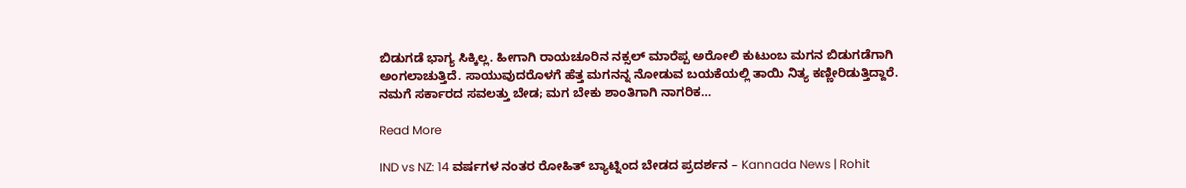ಬಿಡುಗಡೆ ಭಾಗ್ಯ ಸಿಕ್ಕಿಲ್ಲ. ಹೀಗಾಗಿ ರಾಯಚೂರಿನ ನಕ್ಸಲ್ ಮಾರೆಪ್ಪ ಅರೋಲಿ ಕುಟುಂಬ ಮಗನ ಬಿಡುಗಡೆಗಾಗಿ ಅಂಗಲಾಚುತ್ತಿದೆ. ಸಾಯುವುದರೊಳಗೆ ಹೆತ್ತ ಮಗನನ್ನ ನೋಡುವ ಬಯಕೆಯಲ್ಲಿ ತಾಯಿ ನಿತ್ಯ ಕಣ್ಣೀರಿಡುತ್ತಿದ್ದಾರೆ. ನಮಗೆ ಸರ್ಕಾರದ ಸವಲತ್ತು ಬೇಡ; ಮಗ ಬೇಕು ಶಾಂತಿಗಾಗಿ ನಾಗರಿಕ…

Read More

IND vs NZ: 14 ವರ್ಷಗಳ ನಂತರ ರೋಹಿತ್ ಬ್ಯಾಟ್ನಿಂದ ಬೇಡದ ಪ್ರದರ್ಶನ – Kannada News | Rohit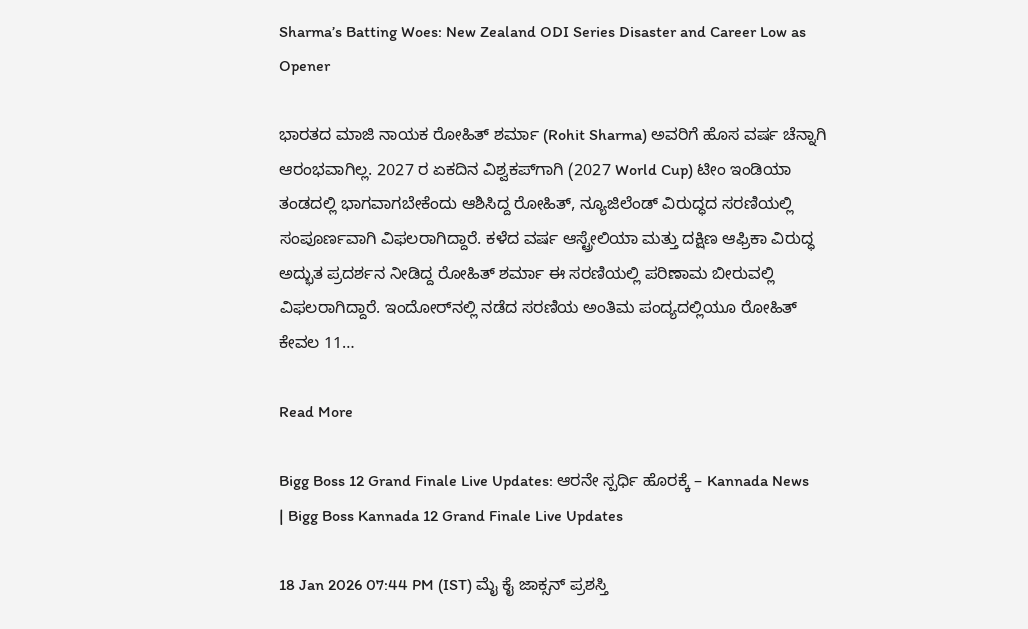Sharma’s Batting Woes: New Zealand ODI Series Disaster and Career Low as Opener

ಭಾರತದ ಮಾಜಿ ನಾಯಕ ರೋಹಿತ್ ಶರ್ಮಾ (Rohit Sharma) ಅವರಿಗೆ ಹೊಸ ವರ್ಷ ಚೆನ್ನಾಗಿ ಆರಂಭವಾಗಿಲ್ಲ. 2027 ರ ಏಕದಿನ ವಿಶ್ವಕಪ್‌ಗಾಗಿ (2027 World Cup) ಟೀಂ ಇಂಡಿಯಾ ತಂಡದಲ್ಲಿ ಭಾಗವಾಗಬೇಕೆಂದು ಆಶಿಸಿದ್ದ ರೋಹಿತ್, ನ್ಯೂಜಿಲೆಂಡ್ ವಿರುದ್ಧದ ಸರಣಿಯಲ್ಲಿ ಸಂಪೂರ್ಣವಾಗಿ ವಿಫಲರಾಗಿದ್ದಾರೆ. ಕಳೆದ ವರ್ಷ ಆಸ್ಟ್ರೇಲಿಯಾ ಮತ್ತು ದಕ್ಷಿಣ ಆಫ್ರಿಕಾ ವಿರುದ್ಧ ಅದ್ಭುತ ಪ್ರದರ್ಶನ ನೀಡಿದ್ದ ರೋಹಿತ್ ಶರ್ಮಾ ಈ ಸರಣಿಯಲ್ಲಿ ಪರಿಣಾಮ ಬೀರುವಲ್ಲಿ ವಿಫಲರಾಗಿದ್ದಾರೆ. ಇಂದೋರ್‌ನಲ್ಲಿ ನಡೆದ ಸರಣಿಯ ಅಂತಿಮ ಪಂದ್ಯದಲ್ಲಿಯೂ ರೋಹಿತ್ ಕೇವಲ 11…

Read More

Bigg Boss 12 Grand Finale Live Updates: ಆರನೇ ಸ್ಪರ್ಧಿ ಹೊರಕ್ಕೆ – Kannada News | Bigg Boss Kannada 12 Grand Finale Live Updates

18 Jan 2026 07:44 PM (IST) ಮೈ ಕೈ ಜಾಕ್ಸನ್ ಪ್ರಶಸ್ತಿ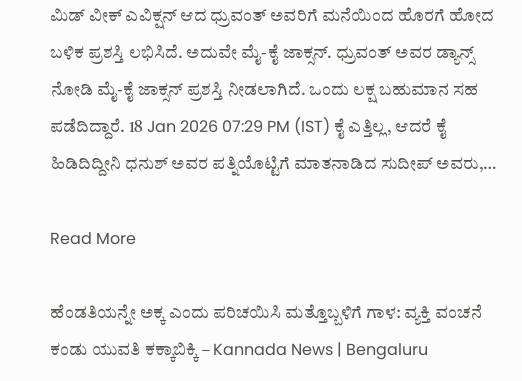ಮಿಡ್ ವೀಕ್ ಎವಿಕ್ಷನ್ ಆದ ಧ್ರುವಂತ್ ಅವರಿಗೆ ಮನೆಯಿಂದ ಹೊರಗೆ ಹೋದ ಬಳಿಕ ಪ್ರಶಸ್ತಿ ಲಭಿಸಿದೆ. ಅದುವೇ ಮೈ-ಕೈ ಜಾಕ್ಸನ್. ಧ್ರುವಂತ್ ಅವರ ಡ್ಯಾನ್ಸ್ ನೋಡಿ ಮೈ-ಕೈ ಜಾಕ್ಸನ್ ಪ್ರಶಸ್ತಿ ನೀಡಲಾಗಿದೆ. ಒಂದು ಲಕ್ಷ ಬಹುಮಾನ ಸಹ ಪಡೆದಿದ್ದಾರೆ. 18 Jan 2026 07:29 PM (IST) ಕೈ ಎತ್ತಿಲ್ಲ, ಆದರೆ ಕೈ ಹಿಡಿದಿದ್ದೀನಿ ಧನುಶ್ ಅವರ ಪತ್ನಿಯೊಟ್ಟಿಗೆ ಮಾತನಾಡಿದ ಸುದೀಪ್ ಅವರು,…

Read More

ಹೆಂಡತಿಯನ್ನೇ ಅಕ್ಕ ಎಂದು ಪರಿಚಯಿಸಿ ಮತ್ತೊಬ್ಬಳಿಗೆ ಗಾಳ: ವ್ಯಕ್ತಿ ವಂಚನೆ ಕಂಡು ಯುವತಿ ಕಕ್ಕಾಬಿಕ್ಕಿ – Kannada News | Bengaluru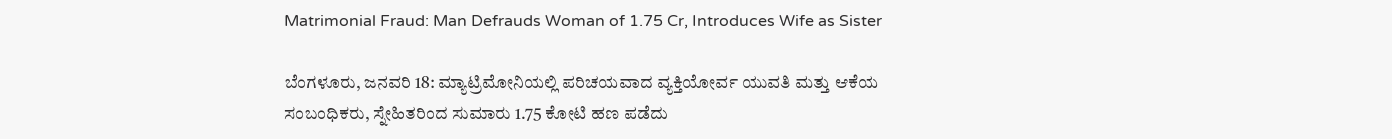Matrimonial Fraud: Man Defrauds Woman of 1.75 Cr, Introduces Wife as Sister

ಬೆಂಗಳೂರು, ಜನವರಿ 18: ಮ್ಯಾಟ್ರಿಮೋನಿಯಲ್ಲಿ ಪರಿಚಯವಾದ ವ್ಯಕ್ತಿಯೋರ್ವ ಯುವತಿ ಮತ್ತು ಆಕೆಯ ಸಂಬಂಧಿಕರು, ಸ್ನೇಹಿತರಿಂದ ಸುಮಾರು 1.75 ಕೋಟಿ ಹಣ ಪಡೆದು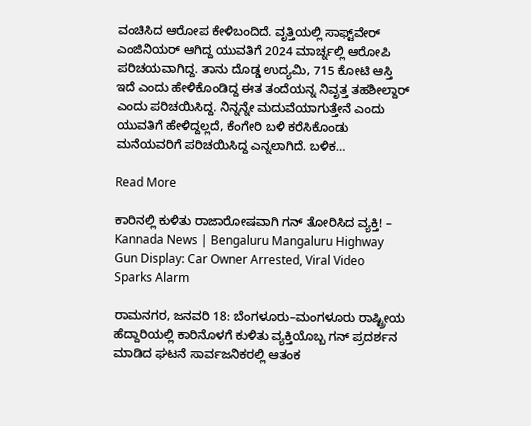ವಂಚಿಸಿದ ಆರೋಪ ಕೇಳಿಬಂದಿದೆ. ವೃತ್ತಿಯಲ್ಲಿ ಸಾಫ್ಟ್‌ವೇರ್ ಎಂಜಿನಿಯರ್ ಆಗಿದ್ದ ಯುವತಿಗೆ 2024 ಮಾರ್ಚ್ನಲ್ಲಿ ಆರೋಪಿ ಪರಿಚಯವಾಗಿದ್ದ. ತಾನು ದೊಡ್ಡ ಉದ್ಯಮಿ, 715 ಕೋಟಿ ಆಸ್ತಿ ಇದೆ ಎಂದು ಹೇಳಿಕೊಂಡಿದ್ದ ಈತ ತಂದೆಯನ್ನ ನಿವೃತ್ತ ತಹಶೀಲ್ದಾರ್ ಎಂದು ಪರಿಚಯಿಸಿದ್ದ. ನಿನ್ನನ್ನೇ ಮದುವೆಯಾಗುತ್ತೇನೆ ಎಂದು ಯುವತಿಗೆ ಹೇಳಿದ್ದಲ್ಲದೆ, ಕೆಂಗೇರಿ ಬಳಿ ಕರೆಸಿಕೊಂಡು ಮನೆಯವರಿಗೆ ಪರಿಚಯಿಸಿದ್ದ ಎನ್ನಲಾಗಿದೆ. ಬಳಿಕ…

Read More

ಕಾರಿನಲ್ಲಿ ಕುಳಿತು ರಾಜಾರೋಷವಾಗಿ ಗನ್ ತೋರಿಸಿದ ವ್ಯಕ್ತಿ! – Kannada News | Bengaluru Mangaluru Highway Gun Display: Car Owner Arrested, Viral Video Sparks Alarm

ರಾಮನಗರ, ಜನವರಿ 18: ಬೆಂಗಳೂರು–ಮಂಗಳೂರು ರಾಷ್ಟ್ರೀಯ ಹೆದ್ದಾರಿಯಲ್ಲಿ ಕಾರಿನೊಳಗೆ ಕುಳಿತು ವ್ಯಕ್ತಿಯೊಬ್ಬ ಗನ್ ಪ್ರದರ್ಶನ ಮಾಡಿದ ಘಟನೆ ಸಾರ್ವಜನಿಕರಲ್ಲಿ ಆತಂಕ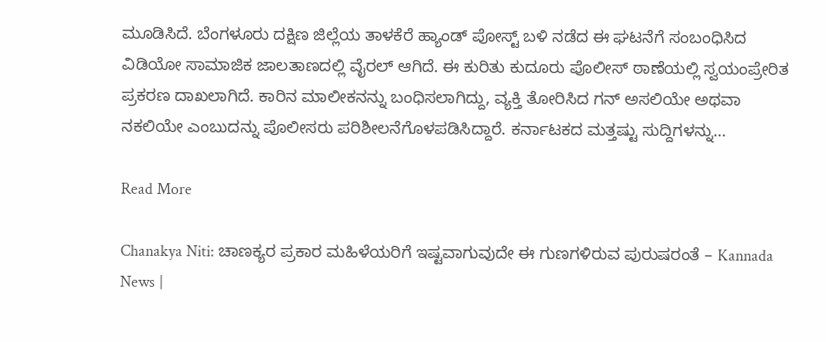ಮೂಡಿಸಿದೆ. ಬೆಂಗಳೂರು ದಕ್ಷಿಣ ಜಿಲ್ಲೆಯ ತಾಳಕೆರೆ ಹ್ಯಾಂಡ್ ಪೋಸ್ಟ್ ಬಳಿ ನಡೆದ ಈ ಘಟನೆಗೆ ಸಂಬಂಧಿಸಿದ ವಿಡಿಯೋ ಸಾಮಾಜಿಕ ಜಾಲತಾಣದಲ್ಲಿ ವೈರಲ್ ಆಗಿದೆ. ಈ ಕುರಿತು ಕುದೂರು ಪೊಲೀಸ್ ಠಾಣೆಯಲ್ಲಿ ಸ್ವಯಂಪ್ರೇರಿತ ಪ್ರಕರಣ ದಾಖಲಾಗಿದೆ. ಕಾರಿನ ಮಾಲೀಕನನ್ನು ಬಂಧಿಸಲಾಗಿದ್ದು, ವ್ಯಕ್ತಿ ತೋರಿಸಿದ ಗನ್ ಅಸಲಿಯೇ ಅಥವಾ ನಕಲಿಯೇ ಎಂಬುದನ್ನು ಪೊಲೀಸರು ಪರಿಶೀಲನೆಗೊಳಪಡಿಸಿದ್ದಾರೆ. ಕರ್ನಾಟಕದ ಮತ್ತಷ್ಟು ಸುದ್ದಿಗಳನ್ನು…

Read More

Chanakya Niti: ಚಾಣಕ್ಯರ ಪ್ರಕಾರ ಮಹಿಳೆಯರಿಗೆ ಇಷ್ಟವಾಗುವುದೇ ಈ ಗುಣಗಳಿರುವ ಪುರುಷರಂತೆ – Kannada News |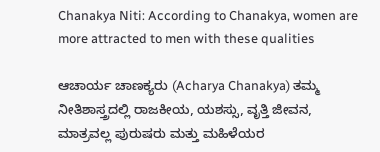Chanakya Niti: According to Chanakya, women are more attracted to men with these qualities

ಆಚಾರ್ಯ ಚಾಣಕ್ಯರು (Acharya Chanakya) ತಮ್ಮ ನೀತಿಶಾಸ್ತ್ರದಲ್ಲಿ ರಾಜಕೀಯ, ಯಶಸ್ಸು, ವೃತ್ತಿ ಜೀವನ,  ಮಾತ್ರವಲ್ಲ ಪುರುಷರು ಮತ್ತು ಮಹಿಳೆಯರ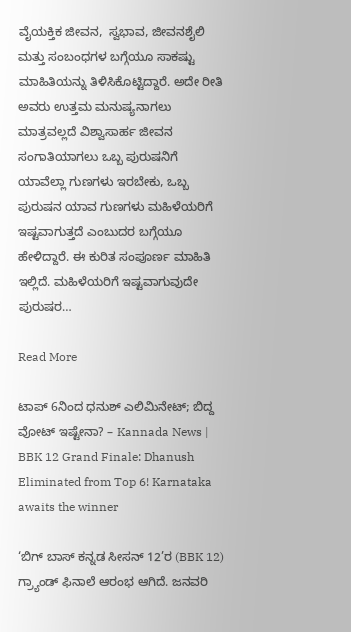ವೈಯಕ್ತಿಕ ಜೀವನ,  ಸ್ವಭಾವ, ಜೀವನಶೈಲಿ ಮತ್ತು ಸಂಬಂಧಗಳ ಬಗ್ಗೆಯೂ ಸಾಕಷ್ಟು ಮಾಹಿತಿಯನ್ನು ತಿಳಿಸಿಕೊಟ್ಟಿದ್ದಾರೆ. ಅದೇ ರೀತಿ ಅವರು ಉತ್ತಮ ಮನುಷ್ಯನಾಗಲು ಮಾತ್ರವಲ್ಲದೆ ವಿಶ್ವಾಸಾರ್ಹ ಜೀವನ ಸಂಗಾತಿಯಾಗಲು ಒಬ್ಬ ಪುರುಷನಿಗೆ ಯಾವೆಲ್ಲಾ ಗುಣಗಳು ಇರಬೇಕು, ಒಬ್ಬ ಪುರುಷನ ಯಾವ ಗುಣಗಳು ಮಹಿಳೆಯರಿಗೆ ಇಷ್ಟವಾಗುತ್ತದೆ ಎಂಬುದರ ಬಗ್ಗೆಯೂ ಹೇಳಿದ್ದಾರೆ. ಈ ಕುರಿತ ಸಂಪೂರ್ಣ ಮಾಹಿತಿ ಇಲ್ಲಿದೆ. ಮಹಿಳೆಯರಿಗೆ ಇಷ್ಟವಾಗುವುದೇ ಪುರುಷರ…

Read More

ಟಾಪ್ 6ನಿಂದ ಧನುಶ್ ಎಲಿಮಿನೇಟ್; ಬಿದ್ದ ವೋಟ್ ಇಷ್ಟೇನಾ? – Kannada News | BBK 12 Grand Finale: Dhanush Eliminated from Top 6! Karnataka awaits the winner

‘ಬಿಗ್ ಬಾಸ್ ಕನ್ನಡ ಸೀಸನ್ 12’ರ (BBK 12) ಗ್ರ್ಯಾಂಡ್ ಫಿನಾಲೆ ಆರಂಭ ಆಗಿದೆ. ಜನವರಿ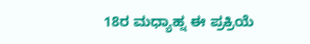18ರ ಮಧ್ಯಾಹ್ನ ಈ ಪ್ರಕ್ರಿಯೆ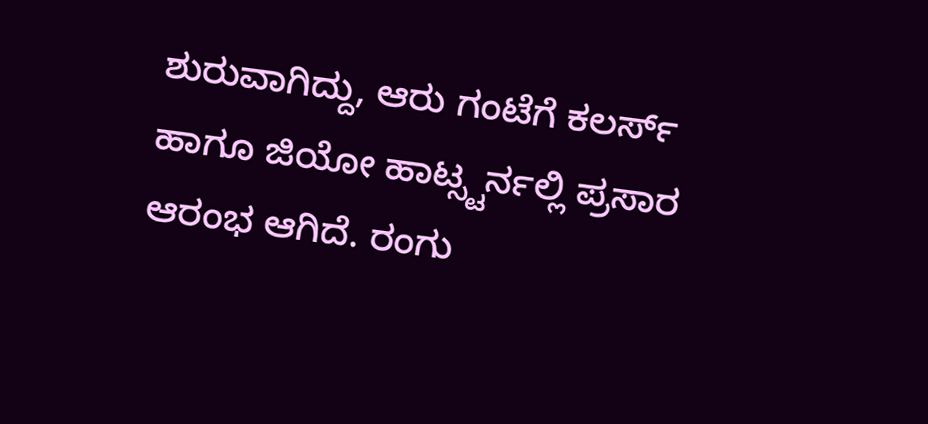ಶುರುವಾಗಿದ್ದು, ಆರು ಗಂಟೆಗೆ ಕಲರ್ಸ್ ಹಾಗೂ ಜಿಯೋ ಹಾಟ್ಸ್ಟರ್ನಲ್ಲಿ ಪ್ರಸಾರ ಆರಂಭ ಆಗಿದೆ. ರಂಗು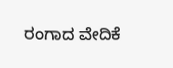ರಂಗಾದ ವೇದಿಕೆ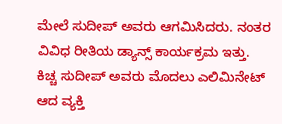ಮೇಲೆ ಸುದೀಪ್ ಅವರು ಆಗಮಿಸಿದರು. ನಂತರ ವಿವಿಧ ರೀತಿಯ ಡ್ಯಾನ್ಸ್ ಕಾರ್ಯಕ್ರಮ ಇತ್ತು. ಕಿಚ್ಚ ಸುದೀಪ್ ಅವರು ಮೊದಲು ಎಲಿಮಿನೇಟ್ ಆದ ವ್ಯಕ್ತಿ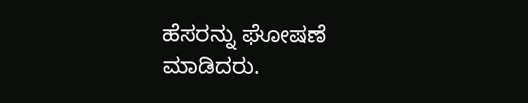ಹೆಸರನ್ನು ಘೋಷಣೆ ಮಾಡಿದರು.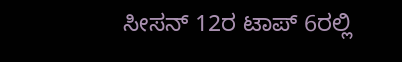ಸೀಸನ್ 12ರ ಟಾಪ್ 6ರಲ್ಲಿ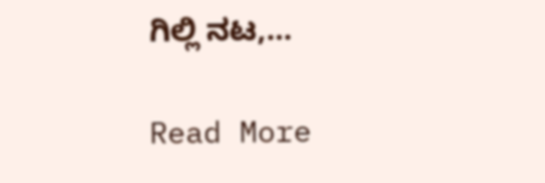ಗಿಲ್ಲಿ ನಟ,…

Read More